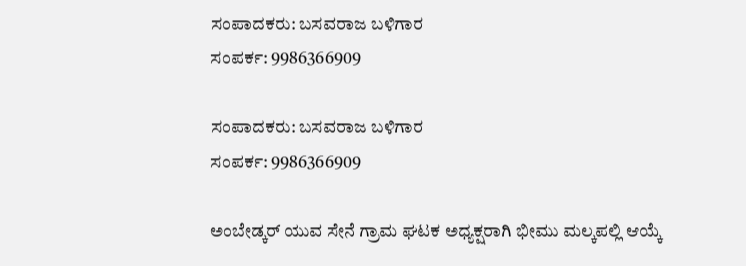ಸಂಪಾದಕರು: ಬಸವರಾಜ ಬಳಿಗಾರ
ಸಂಪರ್ಕ: 9986366909

ಸಂಪಾದಕರು: ಬಸವರಾಜ ಬಳಿಗಾರ
ಸಂಪರ್ಕ: 9986366909

ಅಂಬೇಡ್ಕರ್ ಯುವ ಸೇನೆ ಗ್ರಾಮ ಘಟಕ ಅಧ್ಯಕ್ಷರಾಗಿ ಭೀಮು ಮಲ್ಕಪಲ್ಲಿ ಆಯ್ಕೆ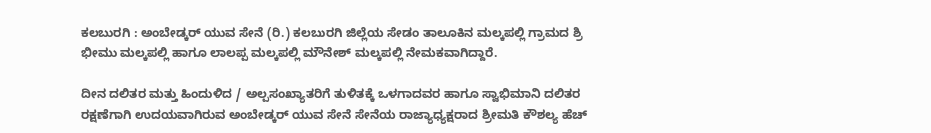ಕಲಬುರಗಿ : ಅಂಬೇಡ್ಕರ್ ಯುವ ಸೇನೆ (ರಿ.) ಕಲಬುರಗಿ ಜಿಲ್ಲೆಯ ಸೇಡಂ ತಾಲೂಕಿನ ಮಲ್ಕಪಲ್ಲಿ ಗ್ರಾಮದ ಶ್ರಿ ಭೀಮು ಮಲ್ಕಪಲ್ಲಿ ಹಾಗೂ ಲಾಲಪ್ಪ ಮಲ್ಕಪಲ್ಲಿ ಮೌನೇಶ್ ಮಲ್ಕಪಲ್ಲಿ ನೇಮಕವಾಗಿದ್ದಾರೆ.

ದೀನ ದಲಿತರ ಮತ್ತು ಹಿಂದುಳಿದ / ಅಲ್ಪಸಂಖ್ಯಾತರಿಗೆ ತುಳಿತಕ್ಕೆ ಒಳಗಾದವರ ಹಾಗೂ ಸ್ವಾಭಿಮಾನಿ ದಲಿತರ ರಕ್ಷಣೆಗಾಗಿ ಉದಯವಾಗಿರುವ ಅಂಬೇಡ್ಕರ್ ಯುವ ಸೇನೆ ಸೇನೆಯ ರಾಜ್ಯಾಧ್ಯಕ್ಷರಾದ ಶ್ರೀಮತಿ ಕೌಶಲ್ಯ ಹೆಚ್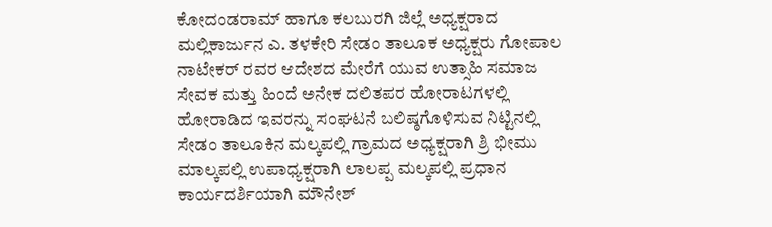ಕೋದಂಡರಾಮ್ ಹಾಗೂ ಕಲಬುರಗಿ ಜಿಲ್ಲೆ ಅಧ್ಯಕ್ಷರಾದ ಮಲ್ಲಿಕಾರ್ಜುನ ಎ. ತಳಕೇರಿ ಸೇಡಂ ತಾಲೂಕ ಅಧ್ಯಕ್ಷರು ಗೋಪಾಲ ನಾಟೇಕರ್ ರವರ ಆದೇಶದ ಮೇರೆಗೆ ಯುವ ಉತ್ಸಾಹಿ ಸಮಾಜ ಸೇವಕ ಮತ್ತು ಹಿಂದೆ ಅನೇಕ ದಲಿತಪರ ಹೋರಾಟಗಳಲ್ಲಿ ಹೋರಾಡಿದ ಇವರನ್ನು ಸಂಘಟನೆ ಬಲಿಷ್ಠಗೊಳಿಸುವ ನಿಟ್ಟಿನಲ್ಲಿ ಸೇಡಂ ತಾಲೂಕಿನ ಮಲ್ಕಪಲ್ಲಿ ಗ್ರಾಮದ ಅಧ್ಯಕ್ಷರಾಗಿ ಶ್ರಿ ಭೀಮು ಮಾಲ್ಕಪಲ್ಲಿ ಉಪಾಧ್ಯಕ್ಷರಾಗಿ ಲಾಲಪ್ಪ ಮಲ್ಕಪಲ್ಲಿ ಪ್ರಧಾನ ಕಾರ್ಯದರ್ಶಿಯಾಗಿ ಮೌನೇಶ್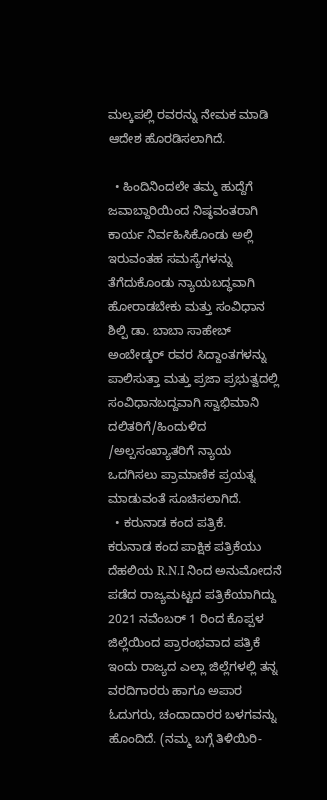ಮಲ್ಕಪಲ್ಲಿ ರವರನ್ನು ನೇಮಕ ಮಾಡಿ ಆದೇಶ ಹೊರಡಿಸಲಾಗಿದೆ.

  • ಹಿಂದಿನಿಂದಲೇ ತಮ್ಮ ಹುದ್ದೆಗೆ ಜವಾಬ್ದಾರಿಯಿಂದ ನಿಷ್ಠವಂತರಾಗಿ ಕಾರ್ಯ ನಿರ್ವಹಿಸಿಕೊಂಡು ಅಲ್ಲಿ ಇರುವಂತಹ ಸಮಸ್ಯೆಗಳನ್ನು ತೆಗೆದುಕೊಂಡು ನ್ಯಾಯಬದ್ಧವಾಗಿ ಹೋರಾಡಬೇಕು ಮತ್ತು ಸಂವಿಧಾನ ಶಿಲ್ಪಿ ಡಾ. ಬಾಬಾ ಸಾಹೇಬ್ ಅಂಬೇಡ್ಕರ್ ರವರ ಸಿದ್ದಾಂತಗಳನ್ನು ಪಾಲಿಸುತ್ತಾ ಮತ್ತು ಪ್ರಜಾ ಪ್ರಭುತ್ವದಲ್ಲಿ ಸಂವಿಧಾನಬದ್ದವಾಗಿ ಸ್ವಾಭಿಮಾನಿ ದಲಿತರಿಗೆ/ಹಿಂದುಳಿದ /ಅಲ್ಪಸಂಖ್ಯಾತರಿಗೆ ನ್ಯಾಯ ಒದಗಿಸಲು ಪ್ರಾಮಾಣಿಕ ಪ್ರಯತ್ನ ಮಾಡುವಂತೆ ಸೂಚಿಸಲಾಗಿದೆ.
  • ಕರುನಾಡ ಕಂದ ಪತ್ರಿಕೆ.
ಕರುನಾಡ ಕಂದ ಪಾಕ್ಷಿಕ ಪತ್ರಿಕೆಯು ದೆಹಲಿಯ R.N.I ನಿಂದ ಅನುಮೋದನೆ ಪಡೆದ ರಾಜ್ಯಮಟ್ಟದ ಪತ್ರಿಕೆಯಾಗಿದ್ದು 2021 ನವೆಂಬರ್ 1 ರಿಂದ ಕೊಪ್ಪಳ ಜಿಲ್ಲೆಯಿಂದ ಪ್ರಾರಂಭವಾದ ಪತ್ರಿಕೆ ಇಂದು ರಾಜ್ಯದ ಎಲ್ಲಾ ಜಿಲ್ಲೆಗಳಲ್ಲಿ ತನ್ನ ವರದಿಗಾರರು ಹಾಗೂ ಅಪಾರ ಓದುಗರು, ಚಂದಾದಾರರ ಬಳಗವನ್ನು ಹೊಂದಿದೆ. (ನಮ್ಮ ಬಗ್ಗೆ ತಿಳಿಯಿರಿ-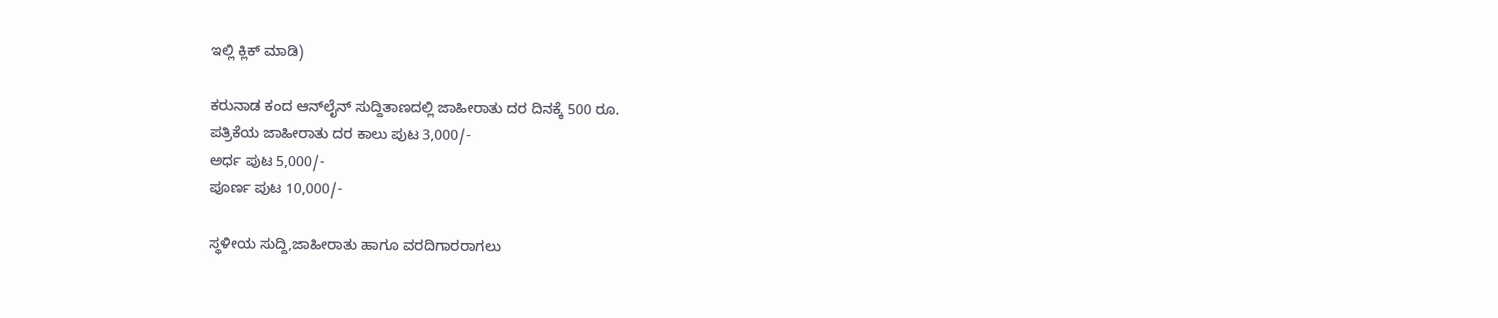ಇಲ್ಲಿ ಕ್ಲಿಕ್‌ ಮಾಡಿ)

ಕರುನಾಡ ಕಂದ ಆನ್‌ಲೈನ್‌ ಸುದ್ದಿತಾಣದಲ್ಲಿ ಜಾಹೀರಾತು ದರ ದಿನಕ್ಕೆ 500 ರೂ.
ಪತ್ರಿಕೆಯ ಜಾಹೀರಾತು ದರ ಕಾಲು ಪುಟ 3,000/-
ಅರ್ಧ ಪುಟ 5,000/-
ಪೂರ್ಣ ಪುಟ 10,000/-

ಸ್ಥಳೀಯ ಸುದ್ದಿ,ಜಾಹೀರಾತು ಹಾಗೂ ವರದಿಗಾರರಾಗಲು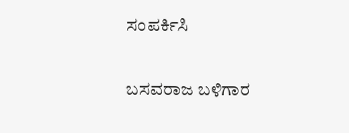ಸಂಪರ್ಕಿಸಿ

ಬಸವರಾಜ ಬಳಿಗಾರ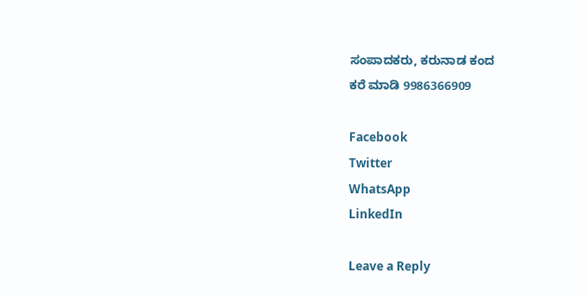ಸಂಪಾದಕರು, ಕರುನಾಡ ಕಂದ
ಕರೆ ಮಾಡಿ 9986366909

Facebook
Twitter
WhatsApp
LinkedIn

Leave a Reply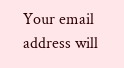Your email address will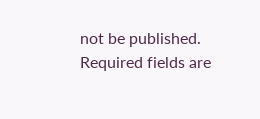not be published. Required fields are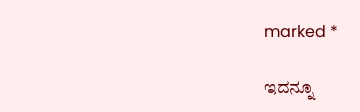marked *

ಇದನ್ನೂ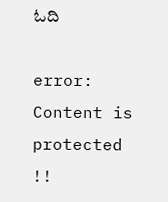ಓದಿ

error: Content is protected !!